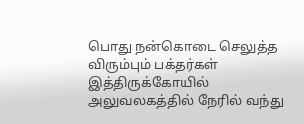பொது நன்கொடை செலுத்த விரும்பும் பக்தர்கள் இத்திருக்கோயில் அலுவலகத்தில் நேரில் வந்து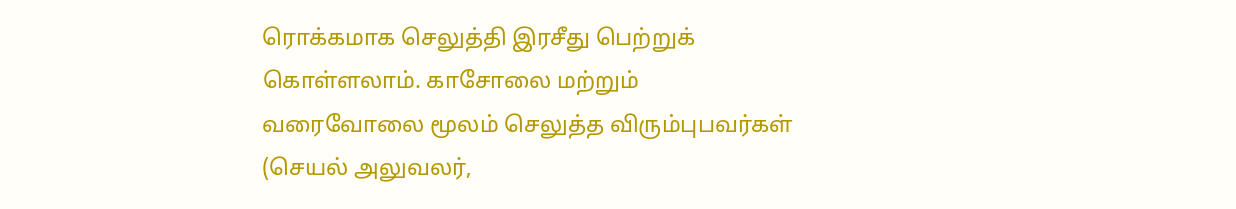ரொக்கமாக செலுத்தி இரசீது பெற்றுக் கொள்ளலாம். காசோலை மற்றும் வரைவோலை மூலம் செலுத்த விரும்புபவர்கள் (செயல் அலுவலர்,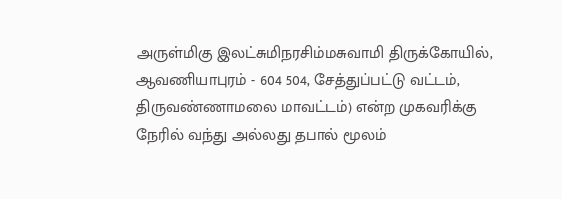அருள்மிகு இலட்சுமிநரசிம்மசுவாமி திருக்கோயில், ஆவணியாபுரம் - 604 504, சேத்துப்பட்டு வட்டம், திருவண்ணாமலை மாவட்டம்) என்ற முகவரிக்கு நேரில் வந்து அல்லது தபால் மூலம்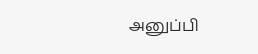அனுப்பி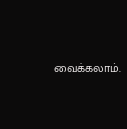வைக்கலாம்.